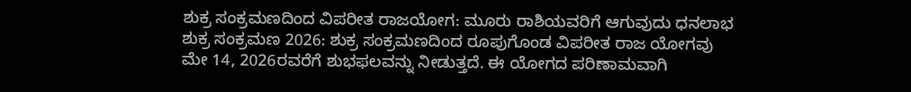ಶುಕ್ರ ಸಂಕ್ರಮಣದಿಂದ ವಿಪರೀತ ರಾಜಯೋಗ: ಮೂರು ರಾಶಿಯವರಿಗೆ ಆಗುವುದು ಧನಲಾಭ
ಶುಕ್ರ ಸಂಕ್ರಮಣ 2026: ಶುಕ್ರ ಸಂಕ್ರಮಣದಿಂದ ರೂಪುಗೊಂಡ ವಿಪರೀತ ರಾಜ ಯೋಗವು ಮೇ 14, 2026ರವರೆಗೆ ಶುಭಫಲವನ್ನು ನೀಡುತ್ತದೆ. ಈ ಯೋಗದ ಪರಿಣಾಮವಾಗಿ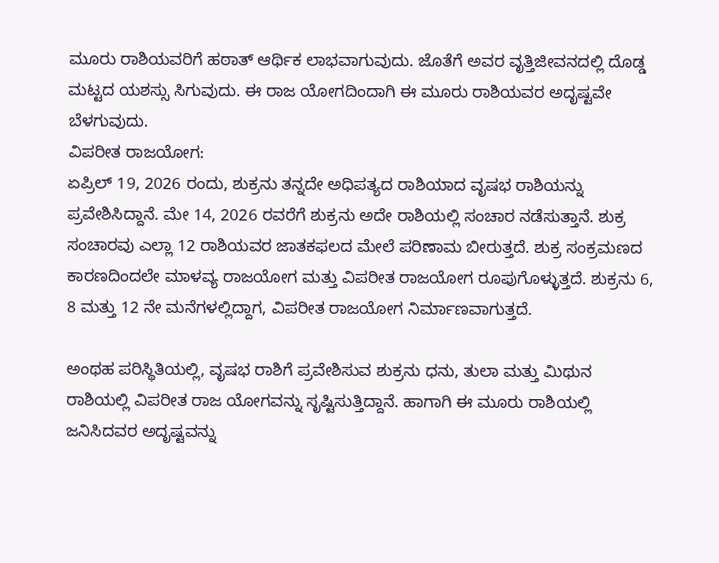ಮೂರು ರಾಶಿಯವರಿಗೆ ಹಠಾತ್ ಆರ್ಥಿಕ ಲಾಭವಾಗುವುದು. ಜೊತೆಗೆ ಅವರ ವೃತ್ತಿಜೀವನದಲ್ಲಿ ದೊಡ್ಡ ಮಟ್ಟದ ಯಶಸ್ಸು ಸಿಗುವುದು. ಈ ರಾಜ ಯೋಗದಿಂದಾಗಿ ಈ ಮೂರು ರಾಶಿಯವರ ಅದೃಷ್ಟವೇ ಬೆಳಗುವುದು.
ವಿಪರೀತ ರಾಜಯೋಗ:
ಏಪ್ರಿಲ್ 19, 2026 ರಂದು, ಶುಕ್ರನು ತನ್ನದೇ ಅಧಿಪತ್ಯದ ರಾಶಿಯಾದ ವೃಷಭ ರಾಶಿಯನ್ನು ಪ್ರವೇಶಿಸಿದ್ದಾನೆ. ಮೇ 14, 2026 ರವರೆಗೆ ಶುಕ್ರನು ಅದೇ ರಾಶಿಯಲ್ಲಿ ಸಂಚಾರ ನಡೆಸುತ್ತಾನೆ. ಶುಕ್ರ ಸಂಚಾರವು ಎಲ್ಲಾ 12 ರಾಶಿಯವರ ಜಾತಕಫಲದ ಮೇಲೆ ಪರಿಣಾಮ ಬೀರುತ್ತದೆ. ಶುಕ್ರ ಸಂಕ್ರಮಣದ ಕಾರಣದಿಂದಲೇ ಮಾಳವ್ಯ ರಾಜಯೋಗ ಮತ್ತು ವಿಪರೀತ ರಾಜಯೋಗ ರೂಪುಗೊಳ್ಳುತ್ತದೆ. ಶುಕ್ರನು 6, 8 ಮತ್ತು 12 ನೇ ಮನೆಗಳಲ್ಲಿದ್ದಾಗ, ವಿಪರೀತ ರಾಜಯೋಗ ನಿರ್ಮಾಣವಾಗುತ್ತದೆ.

ಅಂಥಹ ಪರಿಸ್ಥಿತಿಯಲ್ಲಿ, ವೃಷಭ ರಾಶಿಗೆ ಪ್ರವೇಶಿಸುವ ಶುಕ್ರನು ಧನು, ತುಲಾ ಮತ್ತು ಮಿಥುನ ರಾಶಿಯಲ್ಲಿ ವಿಪರೀತ ರಾಜ ಯೋಗವನ್ನು ಸೃಷ್ಟಿಸುತ್ತಿದ್ದಾನೆ. ಹಾಗಾಗಿ ಈ ಮೂರು ರಾಶಿಯಲ್ಲಿ ಜನಿಸಿದವರ ಅದೃಷ್ಟವನ್ನು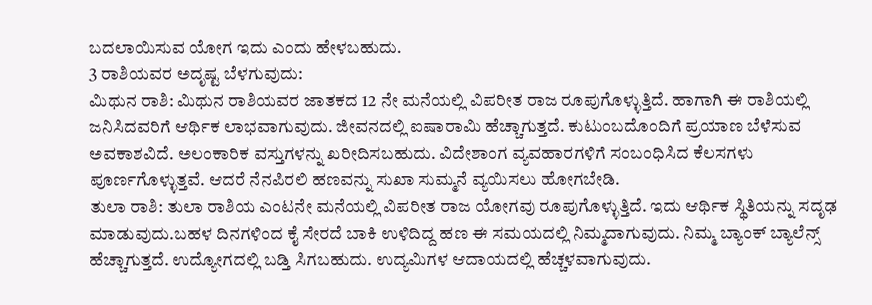ಬದಲಾಯಿಸುವ ಯೋಗ ಇದು ಎಂದು ಹೇಳಬಹುದು.
3 ರಾಶಿಯವರ ಅದೃಷ್ಟ ಬೆಳಗುವುದು:
ಮಿಥುನ ರಾಶಿ: ಮಿಥುನ ರಾಶಿಯವರ ಜಾತಕದ 12 ನೇ ಮನೆಯಲ್ಲಿ ವಿಪರೀತ ರಾಜ ರೂಪುಗೊಳ್ಳುತ್ತಿದೆ. ಹಾಗಾಗಿ ಈ ರಾಶಿಯಲ್ಲಿ ಜನಿಸಿದವರಿಗೆ ಆರ್ಥಿಕ ಲಾಭವಾಗುವುದು. ಜೀವನದಲ್ಲಿ ಐಷಾರಾಮಿ ಹೆಚ್ಚಾಗುತ್ತದೆ. ಕುಟುಂಬದೊಂದಿಗೆ ಪ್ರಯಾಣ ಬೆಳೆಸುವ ಅವಕಾಶವಿದೆ. ಅಲಂಕಾರಿಕ ವಸ್ತುಗಳನ್ನು ಖರೀದಿಸಬಹುದು. ವಿದೇಶಾಂಗ ವ್ಯವಹಾರಗಳಿಗೆ ಸಂಬಂಧಿಸಿದ ಕೆಲಸಗಳು ಪೂರ್ಣಗೊಳ್ಳುತ್ತವೆ. ಆದರೆ ನೆನಪಿರಲಿ ಹಣವನ್ನು ಸುಖಾ ಸುಮ್ಮನೆ ವ್ಯಯಿಸಲು ಹೋಗಬೇಡಿ.
ತುಲಾ ರಾಶಿ: ತುಲಾ ರಾಶಿಯ ಎಂಟನೇ ಮನೆಯಲ್ಲಿ ವಿಪರೀತ ರಾಜ ಯೋಗವು ರೂಪುಗೊಳ್ಳುತ್ತಿದೆ. ಇದು ಆರ್ಥಿಕ ಸ್ಥಿತಿಯನ್ನು ಸದೃಢ ಮಾಡುವುದು.ಬಹಳ ದಿನಗಳಿಂದ ಕೈ ಸೇರದೆ ಬಾಕಿ ಉಳಿದಿದ್ದ ಹಣ ಈ ಸಮಯದಲ್ಲಿ ನಿಮ್ಮದಾಗುವುದು. ನಿಮ್ಮ ಬ್ಯಾಂಕ್ ಬ್ಯಾಲೆನ್ಸ್ ಹೆಚ್ಚಾಗುತ್ತದೆ. ಉದ್ಯೋಗದಲ್ಲಿ ಬಡ್ತಿ ಸಿಗಬಹುದು. ಉದ್ಯಮಿಗಳ ಆದಾಯದಲ್ಲಿ ಹೆಚ್ಚಳವಾಗುವುದು.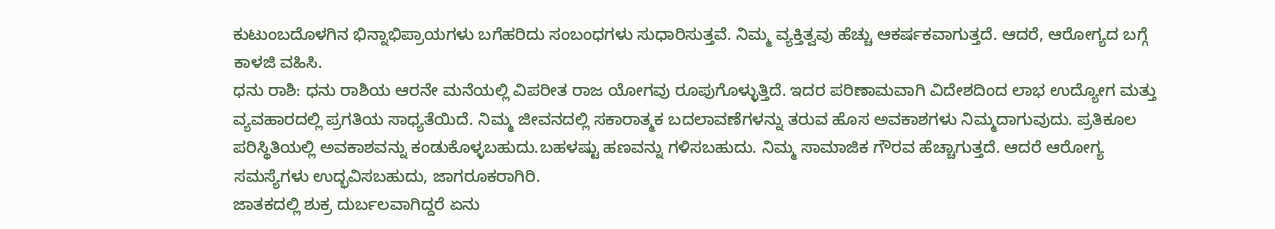ಕುಟುಂಬದೊಳಗಿನ ಭಿನ್ನಾಭಿಪ್ರಾಯಗಳು ಬಗೆಹರಿದು ಸಂಬಂಧಗಳು ಸುಧಾರಿಸುತ್ತವೆ. ನಿಮ್ಮ ವ್ಯಕ್ತಿತ್ವವು ಹೆಚ್ಚು ಆಕರ್ಷಕವಾಗುತ್ತದೆ. ಆದರೆ, ಆರೋಗ್ಯದ ಬಗ್ಗೆ ಕಾಳಜಿ ವಹಿಸಿ.
ಧನು ರಾಶಿ: ಧನು ರಾಶಿಯ ಆರನೇ ಮನೆಯಲ್ಲಿ ವಿಪರೀತ ರಾಜ ಯೋಗವು ರೂಪುಗೊಳ್ಳುತ್ತಿದೆ. ಇದರ ಪರಿಣಾಮವಾಗಿ ವಿದೇಶದಿಂದ ಲಾಭ ಉದ್ಯೋಗ ಮತ್ತು ವ್ಯವಹಾರದಲ್ಲಿ ಪ್ರಗತಿಯ ಸಾಧ್ಯತೆಯಿದೆ. ನಿಮ್ಮ ಜೀವನದಲ್ಲಿ ಸಕಾರಾತ್ಮಕ ಬದಲಾವಣೆಗಳನ್ನು ತರುವ ಹೊಸ ಅವಕಾಶಗಳು ನಿಮ್ಮದಾಗುವುದು. ಪ್ರತಿಕೂಲ ಪರಿಸ್ಥಿತಿಯಲ್ಲಿ ಅವಕಾಶವನ್ನು ಕಂಡುಕೊಳ್ಳಬಹುದು.ಬಹಳಷ್ಟು ಹಣವನ್ನು ಗಳಿಸಬಹುದು. ನಿಮ್ಮ ಸಾಮಾಜಿಕ ಗೌರವ ಹೆಚ್ಚಾಗುತ್ತದೆ. ಆದರೆ ಆರೋಗ್ಯ ಸಮಸ್ಯೆಗಳು ಉದ್ಭವಿಸಬಹುದು, ಜಾಗರೂಕರಾಗಿರಿ.
ಜಾತಕದಲ್ಲಿ ಶುಕ್ರ ದುರ್ಬಲವಾಗಿದ್ದರೆ ಏನು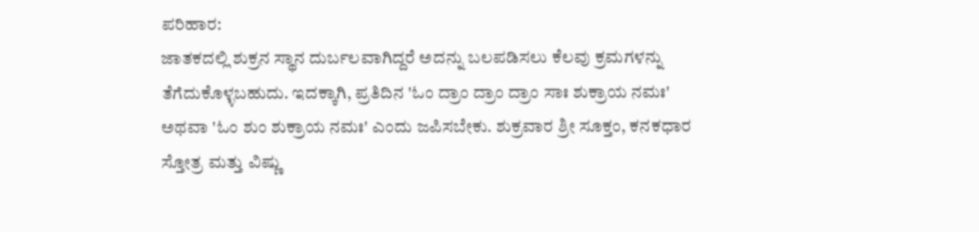ಪರಿಹಾರ:
ಜಾತಕದಲ್ಲಿ ಶುಕ್ರನ ಸ್ಥಾನ ದುರ್ಬಲವಾಗಿದ್ದರೆ ಅದನ್ನು ಬಲಪಡಿಸಲು ಕೆಲವು ಕ್ರಮಗಳನ್ನು ತೆಗೆದುಕೊಳ್ಳಬಹುದು. ಇದಕ್ಕಾಗಿ, ಪ್ರತಿದಿನ 'ಓಂ ದ್ರಾಂ ದ್ರಾಂ ದ್ರಾಂ ಸಾಃ ಶುಕ್ರಾಯ ನಮಃ' ಅಥವಾ 'ಓಂ ಶುಂ ಶುಕ್ರಾಯ ನಮಃ' ಎಂದು ಜಪಿಸಬೇಕು. ಶುಕ್ರವಾರ ಶ್ರೀ ಸೂಕ್ತಂ, ಕನಕಧಾರ ಸ್ತೋತ್ರ ಮತ್ತು ವಿಷ್ಣು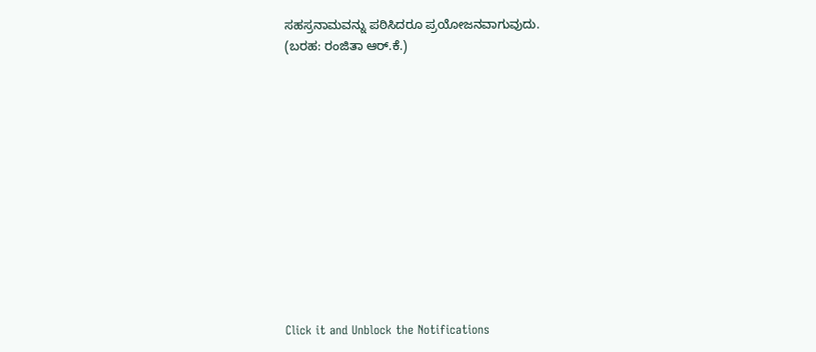ಸಹಸ್ರನಾಮವನ್ನು ಪಠಿಸಿದರೂ ಪ್ರಯೋಜನವಾಗುವುದು.
(ಬರಹ: ರಂಜಿತಾ ಆರ್.ಕೆ.)












Click it and Unblock the Notifications